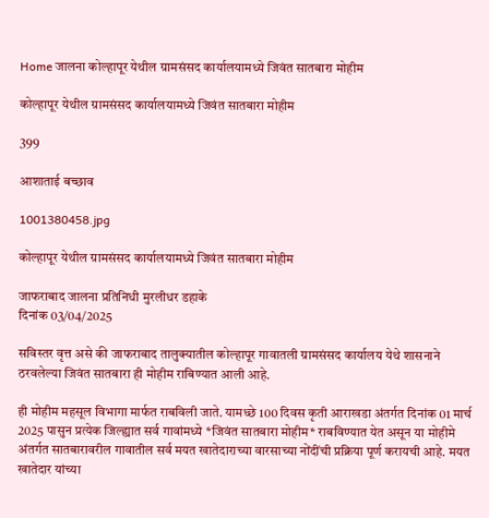Home जालना कोल्हापूर येथील ग्रामसंसद कार्यालयामध्ये जिवंत सातबारा मोहीम

कोल्हापूर येथील ग्रामसंसद कार्यालयामध्ये जिवंत सातबारा मोहीम

399

आशाताई बच्छाव

1001380458.jpg

कोल्हापूर येथील ग्रामसंसद कार्यालयामध्ये जिवंत सातबारा मोहीम

जाफराबाद जालना प्रतिनिधी मुरलीधर डहाके
दिनांक 03/04/2025

सविस्तर वृत्त असे की जाफराबाद तालुक्यातील कोल्हापूर गावातली ग्रामसंसद कार्यालय येथे शासनाने ठरवलेल्या जिवंत सातबारा ही मोहीम राबिण्यात आली आहे.

ही मोहीम महसूल विभागा मार्फत राबविली जाते. यामध्छे 100 दिवस कृती आराखडा अंतर्गत दिनांक 01 मार्च 2025 पासुन प्रत्येक जिल्ह्यात सर्व गावांमध्ये *जिवंत सातबारा मोहीम* राबविण्यात येत असून या मोहीमे अंतर्गत सातबारावरील गावातील सर्व मयत खातेदाराच्या वारसाच्या नोंदींची प्रक्रिया पूर्ण करायची आहे. मयत खातेदार यांच्या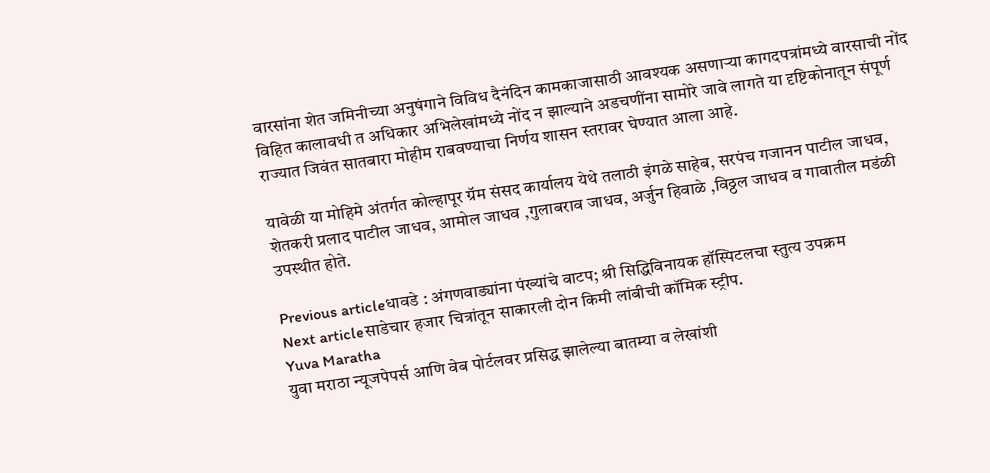वारसांना शेत जमिनीच्या अनुषंगाने विविध दैनंदिन कामकाजासाठी आवश्यक असणाऱ्या कागदपत्रांमध्ये वारसाची नोंद विहित कालावधी त अधिकार अभिलेखांमध्ये नोंद न झाल्याने अडचणींना सामोरे जावे लागते या दृष्टिकोनातून संपूर्ण राज्यात जिवंत सातबारा मोहीम राबवण्याचा निर्णय शासन स्तरावर घेण्यात आला आहे.

यावेळी या मोहिमे अंतर्गत कोल्हापूर ग्रॅम संसद कार्यालय येथे तलाठी इंगळे साहेब, सरपंच गजानन पाटील जाधव, शेतकरी प्रलाद पाटील जाधव, आमोल जाधव ,गुलाबराव जाधव, अर्जुन हिवाळे ,विठ्ठल जाधव व गावातील मडंळी उपस्थीत होते.

Previous articleधावडे : अंगणवाड्यांना पंख्यांचे वाटप; श्री सिद्धिविनायक हॉस्पिटलचा स्तुत्य उपक्रम
Next articleसाडेचार हजार चित्रांतून साकारली दोन किमी लांबीची कॉमिक स्ट्रीप.
Yuva Maratha
युवा मराठा न्यूजपेपर्स आणि वेब पोर्टलवर प्रसिद्ध झालेल्या बातम्या व लेखांशी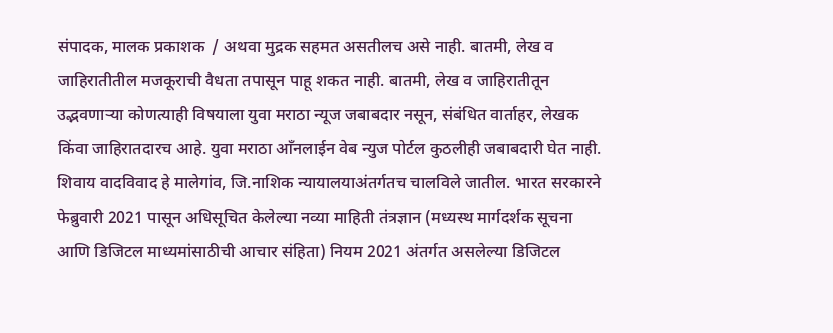संपादक, मालक प्रकाशक  / अथवा मुद्रक सहमत असतीलच असे नाही. बातमी, लेख व जाहिरातीतील मजकूराची वैधता तपासून पाहू शकत नाही. बातमी, लेख व जाहिरातीतून उद्भवणाऱ्या कोणत्याही विषयाला युवा मराठा न्यूज जबाबदार नसून, संबंधित वार्ताहर, लेखक किंवा जाहिरातदारच आहे. युवा मराठा आँनलाईन वेब न्युज पोर्टल कुठलीही जबाबदारी घेत नाही. शिवाय वादविवाद हे मालेगांव, जि.नाशिक न्यायालयाअंतर्गतच चालविले जातील. भारत सरकारने फेब्रुवारी 2021 पासून अधिसूचित केलेल्या नव्या माहिती तंत्रज्ञान (मध्यस्थ मार्गदर्शक सूचना आणि डिजिटल माध्यमांसाठीची आचार संहिता) नियम 2021 अंतर्गत असलेल्या डिजिटल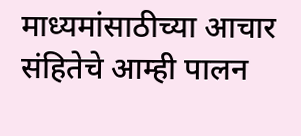माध्यमांसाठीच्या आचार संहितेचे आम्ही पालन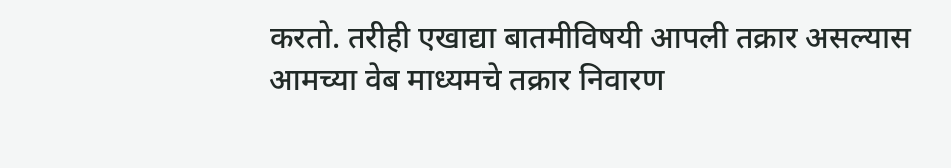करतो. तरीही एखाद्या बातमीविषयी आपली तक्रार असल्यास आमच्या वेब माध्यमचे तक्रार निवारण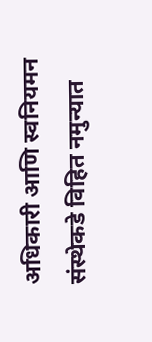अधिकारी आणि स्वनियमन संस्थेकडे विहित नमुन्यात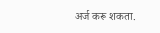अर्ज करू शकता.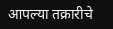आपल्या तक्रारीचे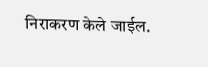निराकरण केले जाईल.